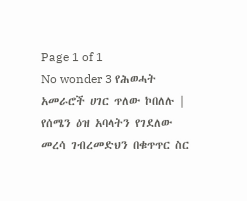Page 1 of 1
No wonder 3 የሕወሓት አመራሮች ሀገር ጥለው ኮበለሉ | የሰሜን ዕዝ አባላትን የገደለው መረሳ ገብረመድህን በቁጥጥር ስር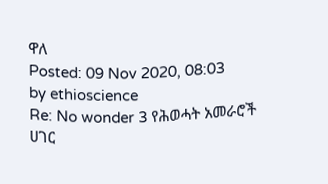ዋለ
Posted: 09 Nov 2020, 08:03
by ethioscience
Re: No wonder 3 የሕወሓት አመራሮች ሀገር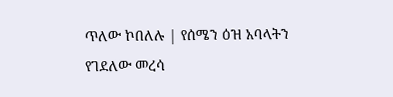ጥለው ኮበለሉ | የሰሜን ዕዝ አባላትን የገደለው መረሳ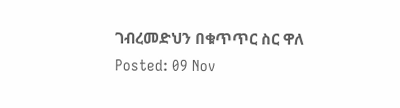ገብረመድህን በቁጥጥር ስር ዋለ
Posted: 09 Nov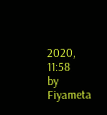2020, 11:58
by Fiyameta